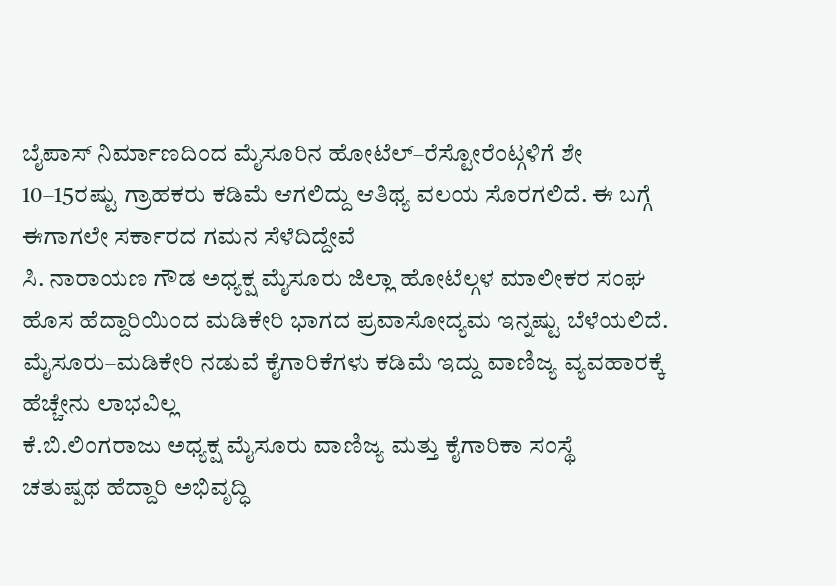ಬೈಪಾಸ್ ನಿರ್ಮಾಣದಿಂದ ಮೈಸೂರಿನ ಹೋಟೆಲ್–ರೆಸ್ಟೋರೆಂಟ್ಗಳಿಗೆ ಶೇ 10–15ರಷ್ಟು ಗ್ರಾಹಕರು ಕಡಿಮೆ ಆಗಲಿದ್ದು ಆತಿಥ್ಯ ವಲಯ ಸೊರಗಲಿದೆ. ಈ ಬಗ್ಗೆ ಈಗಾಗಲೇ ಸರ್ಕಾರದ ಗಮನ ಸೆಳೆದಿದ್ದೇವೆ
ಸಿ. ನಾರಾಯಣ ಗೌಡ ಅಧ್ಯಕ್ಷ ಮೈಸೂರು ಜಿಲ್ಲಾ ಹೋಟೆಲ್ಗಳ ಮಾಲೀಕರ ಸಂಘ
ಹೊಸ ಹೆದ್ದಾರಿಯಿಂದ ಮಡಿಕೇರಿ ಭಾಗದ ಪ್ರವಾಸೋದ್ಯಮ ಇನ್ನಷ್ಟು ಬೆಳೆಯಲಿದೆ. ಮೈಸೂರು–ಮಡಿಕೇರಿ ನಡುವೆ ಕೈಗಾರಿಕೆಗಳು ಕಡಿಮೆ ಇದ್ದು ವಾಣಿಜ್ಯ ವ್ಯವಹಾರಕ್ಕೆ ಹೆಚ್ಚೇನು ಲಾಭವಿಲ್ಲ
ಕೆ.ಬಿ.ಲಿಂಗರಾಜು ಅಧ್ಯಕ್ಷ ಮೈಸೂರು ವಾಣಿಜ್ಯ ಮತ್ತು ಕೈಗಾರಿಕಾ ಸಂಸ್ಥೆ
ಚತುಷ್ಪಥ ಹೆದ್ದಾರಿ ಅಭಿವೃದ್ಧಿ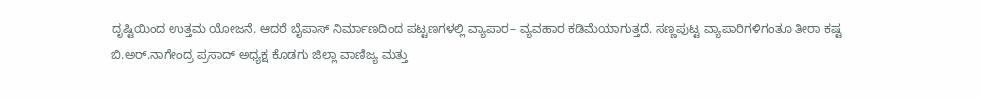ದೃಷ್ಟಿಯಿಂದ ಉತ್ತಮ ಯೋಜನೆ. ಆದರೆ ಬೈಪಾಸ್ ನಿರ್ಮಾಣದಿಂದ ಪಟ್ಟಣಗಳಲ್ಲಿ ವ್ಯಾಪಾರ– ವ್ಯವಹಾರ ಕಡಿಮೆಯಾಗುತ್ತದೆ. ಸಣ್ಣಪುಟ್ಟ ವ್ಯಾಪಾರಿಗಳಿಗಂತೂ ತೀರಾ ಕಷ್ಟ
ಬಿ.ಅರ್.ನಾಗೇಂದ್ರ ಪ್ರಸಾದ್ ಅಧ್ಯಕ್ಷ ಕೊಡಗು ಜಿಲ್ಲಾ ವಾಣಿಜ್ಯ ಮತ್ತು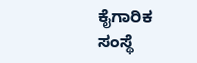ಕೈಗಾರಿಕ ಸಂಸ್ಥೆ